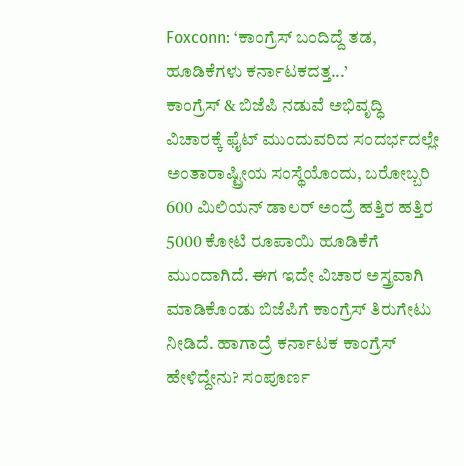Foxconn: ‘ಕಾಂಗ್ರೆಸ್ ಬಂದಿದ್ದೆ ತಡ, ಹೂಡಿಕೆಗಳು ಕರ್ನಾಟಕದತ್ತ...’
ಕಾಂಗ್ರೆಸ್ & ಬಿಜೆಪಿ ನಡುವೆ ಅಭಿವೃದ್ಧಿ ವಿಚಾರಕ್ಕೆ ಫೈಟ್ ಮುಂದುವರಿದ ಸಂದರ್ಭದಲ್ಲೇ ಅಂತಾರಾಷ್ಟ್ರೀಯ ಸಂಸ್ಥೆಯೊಂದು, ಬರೋಬ್ಬರಿ 600 ಮಿಲಿಯನ್ ಡಾಲರ್ ಅಂದ್ರೆ ಹತ್ತಿರ ಹತ್ತಿರ 5000 ಕೋಟಿ ರೂಪಾಯಿ ಹೂಡಿಕೆಗೆ ಮುಂದಾಗಿದೆ. ಈಗ ಇದೇ ವಿಚಾರ ಅಸ್ತ್ರವಾಗಿ ಮಾಡಿಕೊಂಡು ಬಿಜೆಪಿಗೆ ಕಾಂಗ್ರೆಸ್ ತಿರುಗೇಟು ನೀಡಿದೆ. ಹಾಗಾದ್ರೆ ಕರ್ನಾಟಕ ಕಾಂಗ್ರೆಸ್ ಹೇಳಿದ್ದೇನು? ಸಂಪೂರ್ಣ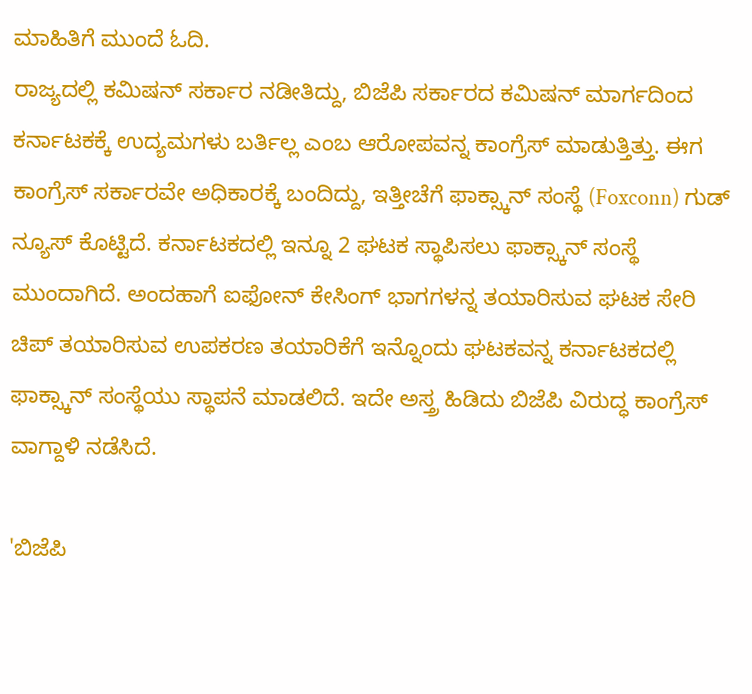ಮಾಹಿತಿಗೆ ಮುಂದೆ ಓದಿ.
ರಾಜ್ಯದಲ್ಲಿ ಕಮಿಷನ್ ಸರ್ಕಾರ ನಡೀತಿದ್ದು, ಬಿಜೆಪಿ ಸರ್ಕಾರದ ಕಮಿಷನ್ ಮಾರ್ಗದಿಂದ ಕರ್ನಾಟಕಕ್ಕೆ ಉದ್ಯಮಗಳು ಬರ್ತಿಲ್ಲ ಎಂಬ ಆರೋಪವನ್ನ ಕಾಂಗ್ರೆಸ್ ಮಾಡುತ್ತಿತ್ತು. ಈಗ ಕಾಂಗ್ರೆಸ್ ಸರ್ಕಾರವೇ ಅಧಿಕಾರಕ್ಕೆ ಬಂದಿದ್ದು, ಇತ್ತೀಚೆಗೆ ಫಾಕ್ಸ್ಕಾನ್ ಸಂಸ್ಥೆ (Foxconn) ಗುಡ್ ನ್ಯೂಸ್ ಕೊಟ್ಟಿದೆ. ಕರ್ನಾಟಕದಲ್ಲಿ ಇನ್ನೂ 2 ಘಟಕ ಸ್ಥಾಪಿಸಲು ಫಾಕ್ಸ್ಕಾನ್ ಸಂಸ್ಥೆ ಮುಂದಾಗಿದೆ. ಅಂದಹಾಗೆ ಐಫೋನ್ ಕೇಸಿಂಗ್ ಭಾಗಗಳನ್ನ ತಯಾರಿಸುವ ಘಟಕ ಸೇರಿ ಚಿಪ್ ತಯಾರಿಸುವ ಉಪಕರಣ ತಯಾರಿಕೆಗೆ ಇನ್ನೊಂದು ಘಟಕವನ್ನ ಕರ್ನಾಟಕದಲ್ಲಿ ಫಾಕ್ಸ್ಕಾನ್ ಸಂಸ್ಥೆಯು ಸ್ಥಾಪನೆ ಮಾಡಲಿದೆ. ಇದೇ ಅಸ್ತ್ರ ಹಿಡಿದು ಬಿಜೆಪಿ ವಿರುದ್ಧ ಕಾಂಗ್ರೆಸ್ ವಾಗ್ದಾಳಿ ನಡೆಸಿದೆ.

'ಬಿಜೆಪಿ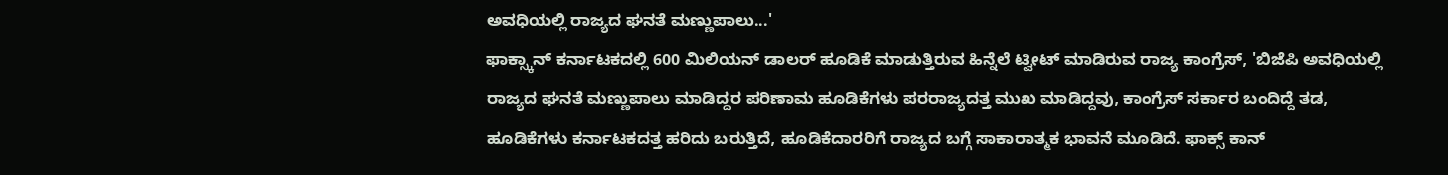ಅವಧಿಯಲ್ಲಿ ರಾಜ್ಯದ ಘನತೆ ಮಣ್ಣುಪಾಲು...'
ಫಾಕ್ಸ್ಕಾನ್ ಕರ್ನಾಟಕದಲ್ಲಿ 600 ಮಿಲಿಯನ್ ಡಾಲರ್ ಹೂಡಿಕೆ ಮಾಡುತ್ತಿರುವ ಹಿನ್ನೆಲೆ ಟ್ವೀಟ್ ಮಾಡಿರುವ ರಾಜ್ಯ ಕಾಂಗ್ರೆಸ್, 'ಬಿಜೆಪಿ ಅವಧಿಯಲ್ಲಿ ರಾಜ್ಯದ ಘನತೆ ಮಣ್ಣುಪಾಲು ಮಾಡಿದ್ದರ ಪರಿಣಾಮ ಹೂಡಿಕೆಗಳು ಪರರಾಜ್ಯದತ್ತ ಮುಖ ಮಾಡಿದ್ದವು, ಕಾಂಗ್ರೆಸ್ ಸರ್ಕಾರ ಬಂದಿದ್ದೆ ತಡ, ಹೂಡಿಕೆಗಳು ಕರ್ನಾಟಕದತ್ತ ಹರಿದು ಬರುತ್ತಿದೆ, ಹೂಡಿಕೆದಾರರಿಗೆ ರಾಜ್ಯದ ಬಗ್ಗೆ ಸಾಕಾರಾತ್ಮಕ ಭಾವನೆ ಮೂಡಿದೆ. ಫಾಕ್ಸ್ ಕಾನ್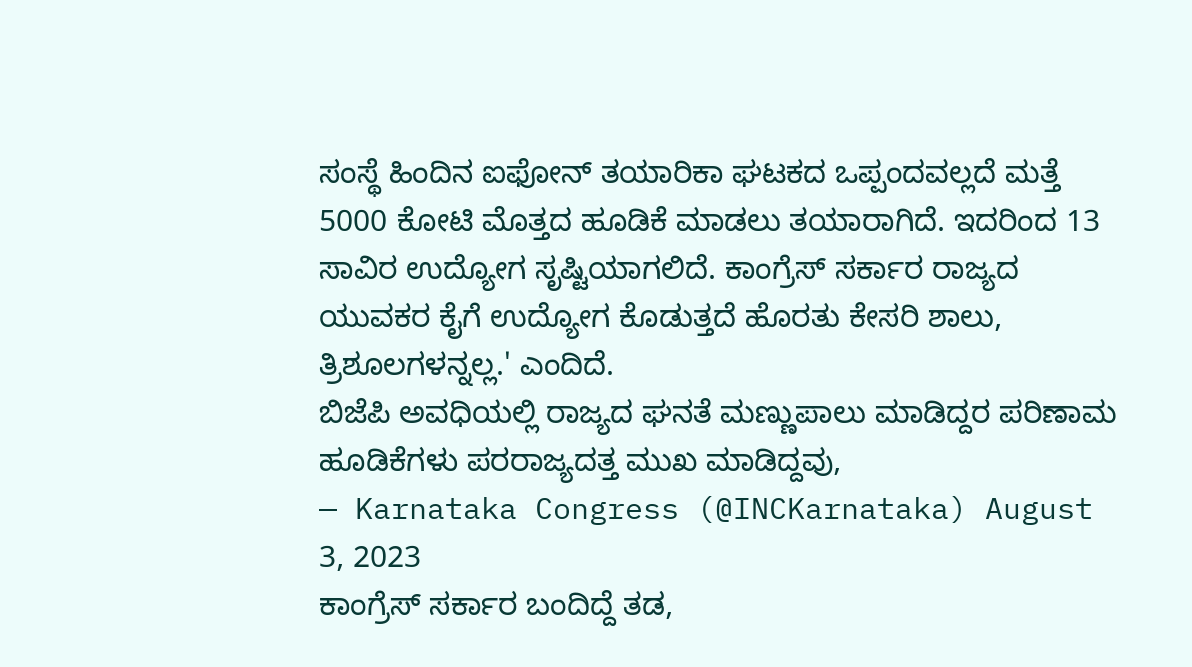ಸಂಸ್ಥೆ ಹಿಂದಿನ ಐಫೋನ್ ತಯಾರಿಕಾ ಘಟಕದ ಒಪ್ಪಂದವಲ್ಲದೆ ಮತ್ತೆ 5000 ಕೋಟಿ ಮೊತ್ತದ ಹೂಡಿಕೆ ಮಾಡಲು ತಯಾರಾಗಿದೆ. ಇದರಿಂದ 13 ಸಾವಿರ ಉದ್ಯೋಗ ಸೃಷ್ಟಿಯಾಗಲಿದೆ. ಕಾಂಗ್ರೆಸ್ ಸರ್ಕಾರ ರಾಜ್ಯದ ಯುವಕರ ಕೈಗೆ ಉದ್ಯೋಗ ಕೊಡುತ್ತದೆ ಹೊರತು ಕೇಸರಿ ಶಾಲು, ತ್ರಿಶೂಲಗಳನ್ನಲ್ಲ.' ಎಂದಿದೆ.
ಬಿಜೆಪಿ ಅವಧಿಯಲ್ಲಿ ರಾಜ್ಯದ ಘನತೆ ಮಣ್ಣುಪಾಲು ಮಾಡಿದ್ದರ ಪರಿಣಾಮ ಹೂಡಿಕೆಗಳು ಪರರಾಜ್ಯದತ್ತ ಮುಖ ಮಾಡಿದ್ದವು,
— Karnataka Congress (@INCKarnataka) August 3, 2023
ಕಾಂಗ್ರೆಸ್ ಸರ್ಕಾರ ಬಂದಿದ್ದೆ ತಡ,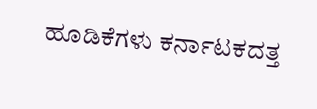ಹೂಡಿಕೆಗಳು ಕರ್ನಾಟಕದತ್ತ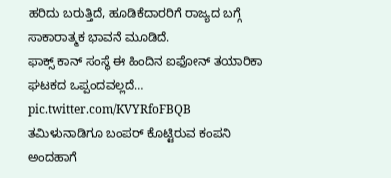ಹರಿದು ಬರುತ್ತಿದೆ, ಹೂಡಿಕೆದಾರರಿಗೆ ರಾಜ್ಯದ ಬಗ್ಗೆ ಸಾಕಾರಾತ್ಮಕ ಭಾವನೆ ಮೂಡಿದೆ.
ಫಾಕ್ಸ್ ಕಾನ್ ಸಂಸ್ಥೆ ಈ ಹಿಂದಿನ ಐಫೋನ್ ತಯಾರಿಕಾ ಘಟಕದ ಒಪ್ಪಂದವಲ್ಲದೆ… pic.twitter.com/KVYRfoFBQB
ತಮಿಳುನಾಡಿಗೂ ಬಂಪರ್ ಕೊಟ್ಟಿರುವ ಕಂಪನಿ
ಅಂದಹಾಗೆ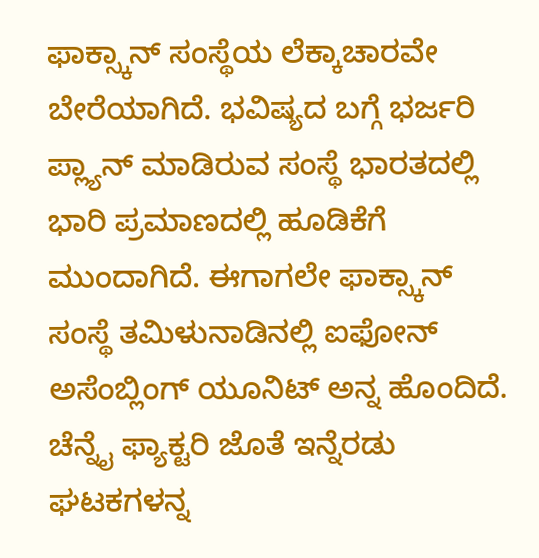ಫಾಕ್ಸ್ಕಾನ್ ಸಂಸ್ಥೆಯ ಲೆಕ್ಕಾಚಾರವೇ ಬೇರೆಯಾಗಿದೆ. ಭವಿಷ್ಯದ ಬಗ್ಗೆ ಭರ್ಜರಿ ಪ್ಲ್ಯಾನ್ ಮಾಡಿರುವ ಸಂಸ್ಥೆ ಭಾರತದಲ್ಲಿ ಭಾರಿ ಪ್ರಮಾಣದಲ್ಲಿ ಹೂಡಿಕೆಗೆ ಮುಂದಾಗಿದೆ. ಈಗಾಗಲೇ ಫಾಕ್ಸ್ಕಾನ್ ಸಂಸ್ಥೆ ತಮಿಳುನಾಡಿನಲ್ಲಿ ಐಫೋನ್ ಅಸೆಂಬ್ಲಿಂಗ್ ಯೂನಿಟ್ ಅನ್ನ ಹೊಂದಿದೆ. ಚೆನ್ನೈ ಫ್ಯಾಕ್ಟರಿ ಜೊತೆ ಇನ್ನೆರಡು ಘಟಕಗಳನ್ನ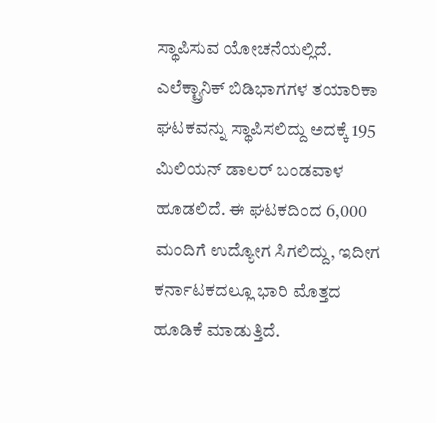ಸ್ಥಾಪಿಸುವ ಯೋಚನೆಯಲ್ಲಿದೆ. ಎಲೆಕ್ಟ್ರಾನಿಕ್ ಬಿಡಿಭಾಗಗಳ ತಯಾರಿಕಾ ಘಟಕವನ್ನು ಸ್ಥಾಪಿಸಲಿದ್ದು ಅದಕ್ಕೆ 195 ಮಿಲಿಯನ್ ಡಾಲರ್ ಬಂಡವಾಳ ಹೂಡಲಿದೆ. ಈ ಘಟಕದಿಂದ 6,000 ಮಂದಿಗೆ ಉದ್ಯೋಗ ಸಿಗಲಿದ್ದು, ಇದೀಗ ಕರ್ನಾಟಕದಲ್ಲೂ ಭಾರಿ ಮೊತ್ತದ ಹೂಡಿಕೆ ಮಾಡುತ್ತಿದೆ.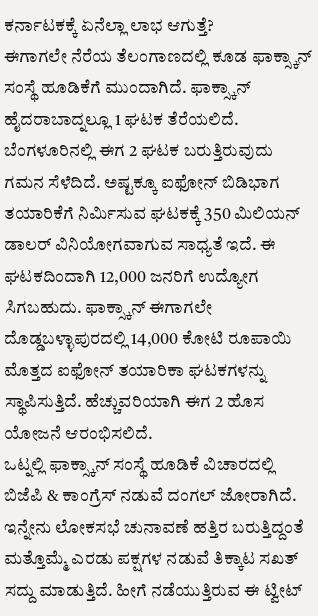ಕರ್ನಾಟಕಕ್ಕೆ ಏನೆಲ್ಲಾ ಲಾಭ ಆಗುತ್ತೆ?
ಈಗಾಗಲೇ ನೆರೆಯ ತೆಲಂಗಾಣದಲ್ಲಿ ಕೂಡ ಫಾಕ್ಸ್ಕಾನ್ ಸಂಸ್ಥೆ ಹೂಡಿಕೆಗೆ ಮುಂದಾಗಿದೆ. ಫಾಕ್ಸ್ಕಾನ್ ಹೈದರಾಬಾದ್ನಲ್ಲೂ 1 ಘಟಕ ತೆರೆಯಲಿದೆ. ಬೆಂಗಳೂರಿನಲ್ಲಿ ಈಗ 2 ಘಟಕ ಬರುತ್ತಿರುವುದು ಗಮನ ಸೆಳೆದಿದೆ. ಅಷ್ಟಕ್ಕೂ ಐಫೋನ್ ಬಿಡಿಭಾಗ ತಯಾರಿಕೆಗೆ ನಿರ್ಮಿಸುವ ಘಟಕಕ್ಕೆ 350 ಮಿಲಿಯನ್ ಡಾಲರ್ ವಿನಿಯೋಗವಾಗುವ ಸಾಧ್ಯತೆ ಇದೆ. ಈ ಘಟಕದಿಂದಾಗಿ 12,000 ಜನರಿಗೆ ಉದ್ಯೋಗ ಸಿಗಬಹುದು. ಫಾಕ್ಸ್ಕಾನ್ ಈಗಾಗಲೇ ದೊಡ್ಡಬಳ್ಳಾಪುರದಲ್ಲಿ 14,000 ಕೋಟಿ ರೂಪಾಯಿ ಮೊತ್ತದ ಐಫೋನ್ ತಯಾರಿಕಾ ಘಟಕಗಳನ್ನು ಸ್ಥಾಪಿಸುತ್ತಿದೆ. ಹೆಚ್ಚುವರಿಯಾಗಿ ಈಗ 2 ಹೊಸ ಯೋಜನೆ ಆರಂಭಿಸಲಿದೆ.
ಒಟ್ನಲ್ಲಿ ಫಾಕ್ಸ್ಕಾನ್ ಸಂಸ್ಥೆ ಹೂಡಿಕೆ ವಿಚಾರದಲ್ಲಿ ಬಿಜೆಪಿ & ಕಾಂಗ್ರೆಸ್ ನಡುವೆ ದಂಗಲ್ ಜೋರಾಗಿದೆ. ಇನ್ನೇನು ಲೋಕಸಭೆ ಚುನಾವಣೆ ಹತ್ತಿರ ಬರುತ್ತಿದ್ದಂತೆ ಮತ್ತೊಮ್ಮೆ ಎರಡು ಪಕ್ಷಗಳ ನಡುವೆ ತಿಕ್ಕಾಟ ಸಖತ್ ಸದ್ದು ಮಾಡುತ್ತಿದೆ. ಹೀಗೆ ನಡೆಯುತ್ತಿರುವ ಈ ಟ್ವೀಟ್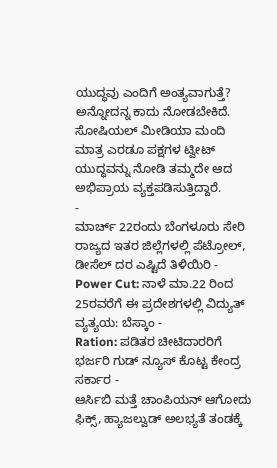ಯುದ್ಧವು ಎಂದಿಗೆ ಅಂತ್ಯವಾಗುತ್ತೆ? ಅನ್ನೋದನ್ನ ಕಾದು ನೋಡಬೇಕಿದೆ. ಸೋಷಿಯಲ್ ಮೀಡಿಯಾ ಮಂದಿ ಮಾತ್ರ ಎರಡೂ ಪಕ್ಷಗಳ ಟ್ವೀಟ್ ಯುದ್ಧವನ್ನು ನೋಡಿ ತಮ್ಮದೇ ಆದ ಅಭಿಪ್ರಾಯ ವ್ಯಕ್ತಪಡಿಸುತ್ತಿದ್ದಾರೆ.
-
ಮಾರ್ಚ್ 22ರಂದು ಬೆಂಗಳೂರು ಸೇರಿ ರಾಜ್ಯದ ಇತರ ಜಿಲ್ಲೆಗಳಲ್ಲಿ ಪೆಟ್ರೋಲ್, ಡೀಸೆಲ್ ದರ ಎಷ್ಟಿದೆ ತಿಳಿಯಿರಿ -
Power Cut: ನಾಳೆ ಮಾ.22 ರಿಂದ 25ರವರೆಗೆ ಈ ಪ್ರದೇಶಗಳಲ್ಲಿ ವಿದ್ಯುತ್ ವ್ಯತ್ಯಯ: ಬೆಸ್ಕಾಂ -
Ration: ಪಡಿತರ ಚೀಟಿದಾರರಿಗೆ ಭರ್ಜರಿ ಗುಡ್ ನ್ಯೂಸ್ ಕೊಟ್ಟ ಕೇಂದ್ರ ಸರ್ಕಾರ -
ಆರ್ಸಿಬಿ ಮತ್ತೆ ಚಾಂಪಿಯನ್ ಆಗೋದು ಫಿಕ್ಸ್, ಹ್ಯಾಜಲ್ವುಡ್ ಅಲಭ್ಯತೆ ತಂಡಕ್ಕೆ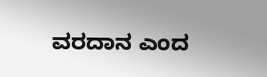ವರದಾನ ಎಂದ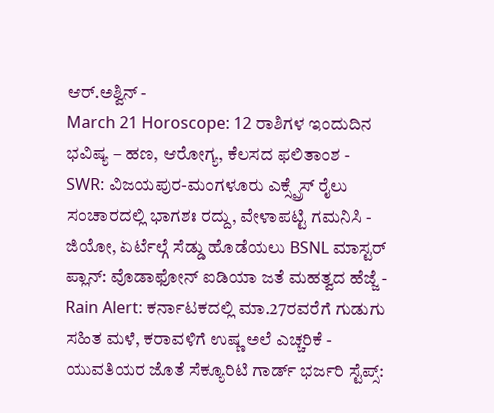ಆರ್.ಅಶ್ವಿನ್ -
March 21 Horoscope: 12 ರಾಶಿಗಳ ಇಂದುದಿನ ಭವಿಷ್ಯ – ಹಣ, ಆರೋಗ್ಯ, ಕೆಲಸದ ಫಲಿತಾಂಶ -
SWR: ವಿಜಯಪುರ-ಮಂಗಳೂರು ಎಕ್ಸ್ಪ್ರೆಸ್ ರೈಲು ಸಂಚಾರದಲ್ಲಿ ಭಾಗಶಃ ರದ್ದು, ವೇಳಾಪಟ್ಟಿ ಗಮನಿಸಿ -
ಜಿಯೋ, ಏರ್ಟೆಲ್ಗೆ ಸೆಡ್ಡು ಹೊಡೆಯಲು BSNL ಮಾಸ್ಟರ್ ಪ್ಲಾನ್: ವೊಡಾಫೋನ್ ಐಡಿಯಾ ಜತೆ ಮಹತ್ವದ ಹೆಜ್ಜೆ -
Rain Alert: ಕರ್ನಾಟಕದಲ್ಲಿ ಮಾ.27ರವರೆಗೆ ಗುಡುಗು ಸಹಿತ ಮಳೆ, ಕರಾವಳಿಗೆ ಉಷ್ಣ ಅಲೆ ಎಚ್ಚರಿಕೆ -
ಯುವತಿಯರ ಜೊತೆ ಸೆಕ್ಯೂರಿಟಿ ಗಾರ್ಡ್ ಭರ್ಜರಿ ಸ್ಟೆಪ್ಸ್: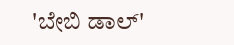'ಬೇಬಿ ಡಾಲ್'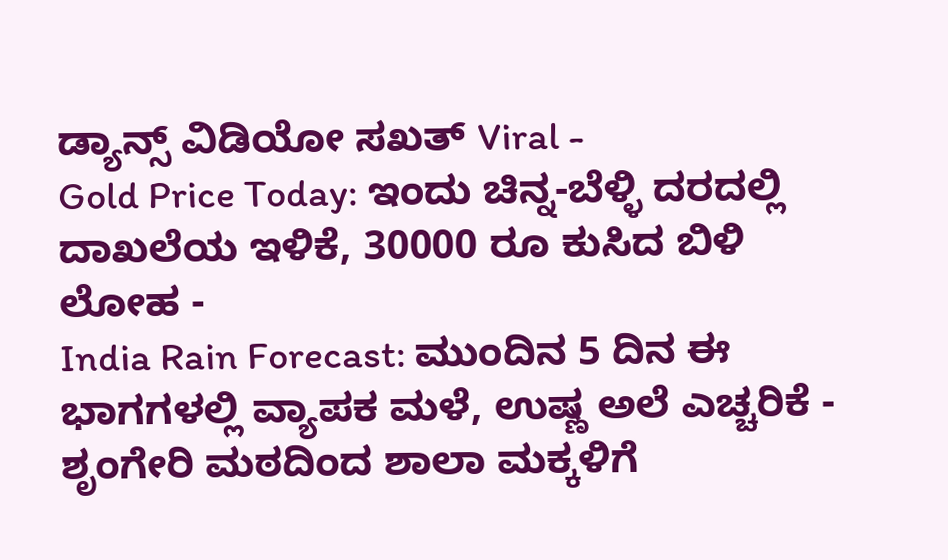ಡ್ಯಾನ್ಸ್ ವಿಡಿಯೋ ಸಖತ್ Viral -
Gold Price Today: ಇಂದು ಚಿನ್ನ-ಬೆಳ್ಳಿ ದರದಲ್ಲಿ ದಾಖಲೆಯ ಇಳಿಕೆ, 30000 ರೂ ಕುಸಿದ ಬಿಳಿ ಲೋಹ -
India Rain Forecast: ಮುಂದಿನ 5 ದಿನ ಈ ಭಾಗಗಳಲ್ಲಿ ವ್ಯಾಪಕ ಮಳೆ, ಉಷ್ಣ ಅಲೆ ಎಚ್ಚರಿಕೆ -
ಶೃಂಗೇರಿ ಮಠದಿಂದ ಶಾಲಾ ಮಕ್ಕಳಿಗೆ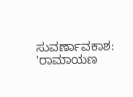ಸುವರ್ಣಾವಕಾಶ: 'ರಾಮಾಯಣ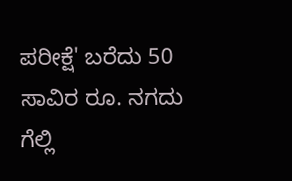ಪರೀಕ್ಷೆ' ಬರೆದು 50 ಸಾವಿರ ರೂ. ನಗದು ಗೆಲ್ಲಿ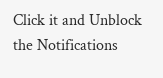Click it and Unblock the Notifications